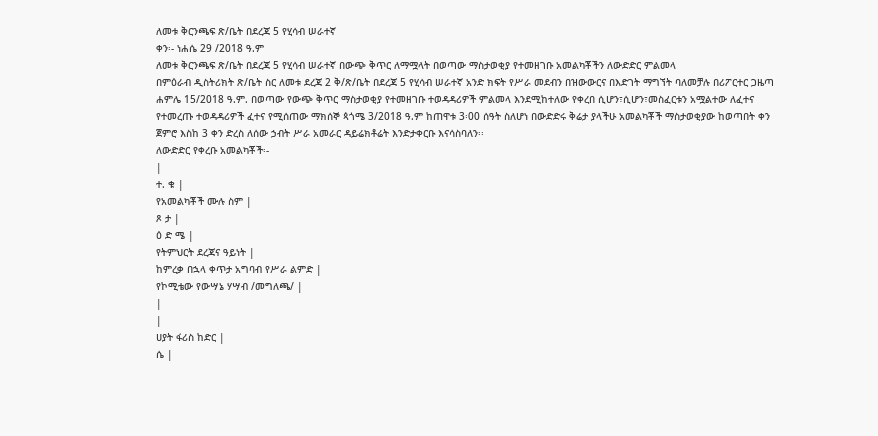ለመቱ ቅርንጫፍ ጽ/ቤት በደረጃ 5 የሂሳብ ሠራተኛ
ቀን፡- ነሐሴ 29 /2018 ዓ.ም
ለመቱ ቅርንጫፍ ጽ/ቤት በደረጃ 5 የሂሳብ ሠራተኛ በውጭ ቅጥር ለማሟላት በወጣው ማስታወቂያ የተመዘገቡ አመልካቾችን ለውድድር ምልመላ
በምዕራብ ዲስትሪክት ጽ/ቤት ስር ለመቱ ደረጃ 2 ቅ/ጽ/ቤት በደረጃ 5 የሂሳብ ሠራተኛ አንድ ክፍት የሥራ መደብን በዝውውርና በእድገት ማግኘት ባለመቻሉ በሪፖርተር ጋዜጣ ሐምሌ 15/2018 ዓ.ም. በወጣው የውጭ ቅጥር ማስታወቂያ የተመዘገቡ ተወዳዳሪዎች ምልመላ እንደሚከተለው የቀረበ ሲሆን፣ሲሆን፣መስፈርቱን አሟልተው ለፈተና የተመረጡ ተወዳዳሪዎች ፈተና የሚሰጠው ማክሰኞ ጳጎሜ 3/2018 ዓ.ም ከጠዋቱ 3፡00 ሰዓት ስለሆነ በውድድሩ ቅሬታ ያላችሁ አመልካቾች ማስታወቂያው ከወጣበት ቀን ጀምሮ እስከ 3 ቀን ድረስ ለሰው ኃብት ሥራ አመራር ዳይሬክቶሬት እንድታቀርቡ እናሳስባለን፡፡
ለውድድር የቀረቡ አመልካቾች፡-
|
ተ. ቁ |
የአመልካቾች ሙሉ ስም |
ጾ ታ |
ዕ ድ ሜ |
የትምህርት ደረጃና ዓይነት |
ከምረቃ በኋላ ቀጥታ አግባብ የሥራ ልምድ |
የኮሚቴው የውሣኔ ሃሣብ /መግለጫ/ |
|
|
ሀያት ፋሪስ ከድር |
ሴ |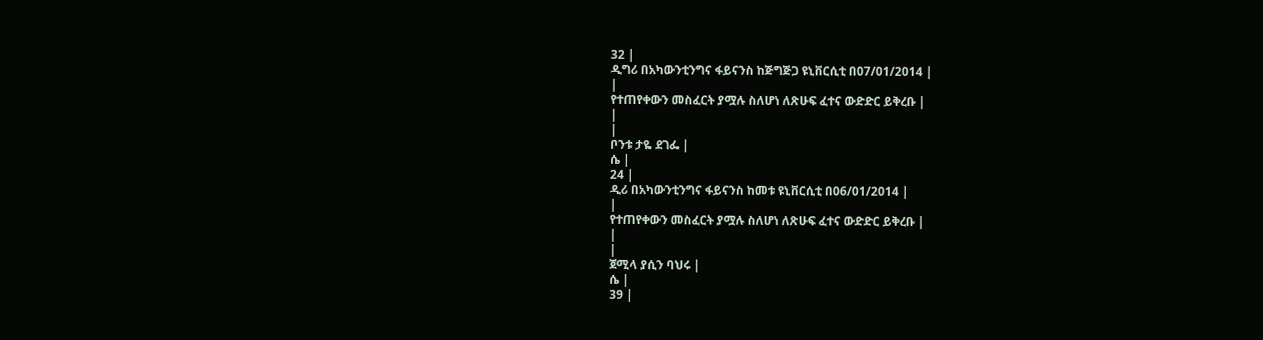32 |
ዲግሪ በአካውንቲንግና ፋይናንስ ከጅግጅጋ ዩኒቨርሲቲ በ07/01/2014 |
|
የተጠየቀውን መስፈርት ያሟሉ ስለሆነ ለጽሁፍ ፈተና ውድድር ይቅረቡ |
|
|
ቦንቱ ታዬ ደገፌ |
ሴ |
24 |
ዲሪ በአካውንቲንግና ፋይናንስ ከመቱ ዩኒቨርሲቲ በ06/01/2014 |
|
የተጠየቀውን መስፈርት ያሟሉ ስለሆነ ለጽሁፍ ፈተና ውድድር ይቅረቡ |
|
|
ጀሚላ ያሲን ባህሩ |
ሴ |
39 |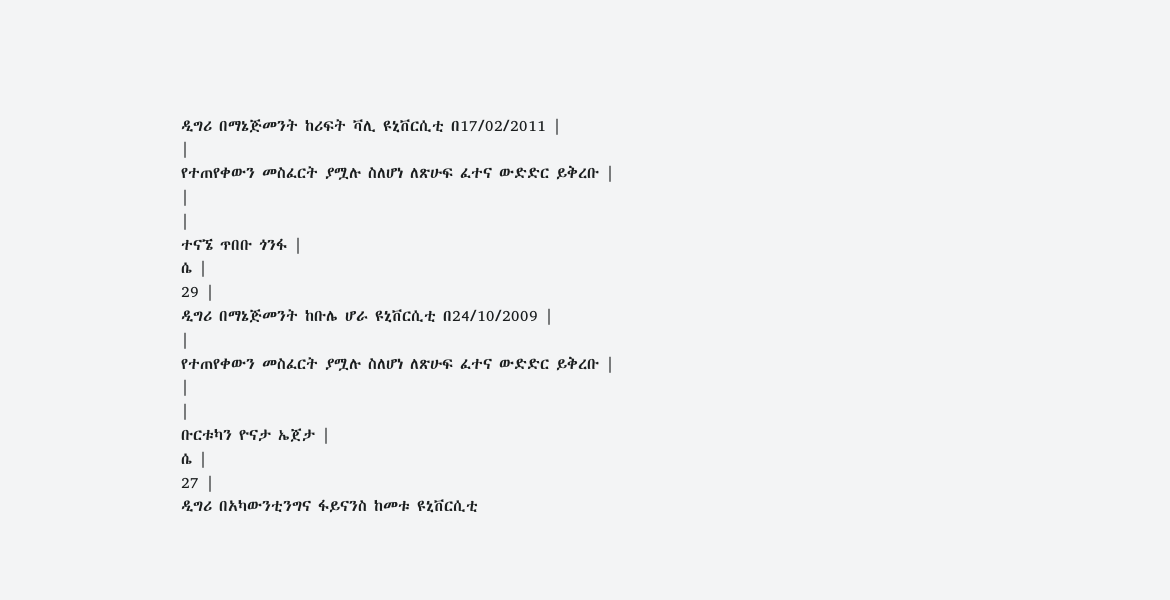ዲግሪ በማኔጅመንት ከሪፍት ቫሊ ዩኒቨርሲቲ በ17/02/2011 |
|
የተጠየቀውን መስፈርት ያሟሉ ስለሆነ ለጽሁፍ ፈተና ውድድር ይቅረቡ |
|
|
ተናኜ ጥበቡ ጎንፋ |
ሴ |
29 |
ዲግሪ በማኔጅመንት ከቡሌ ሆራ ዩኒቨርሲቲ በ24/10/2009 |
|
የተጠየቀውን መስፈርት ያሟሉ ስለሆነ ለጽሁፍ ፈተና ውድድር ይቅረቡ |
|
|
ቡርቱካን ዮናታ ኤጀታ |
ሴ |
27 |
ዲግሪ በአካውንቲንግና ፋይናንስ ከመቱ ዩኒቨርሲቲ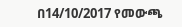በ14/10/2017 የመውጫ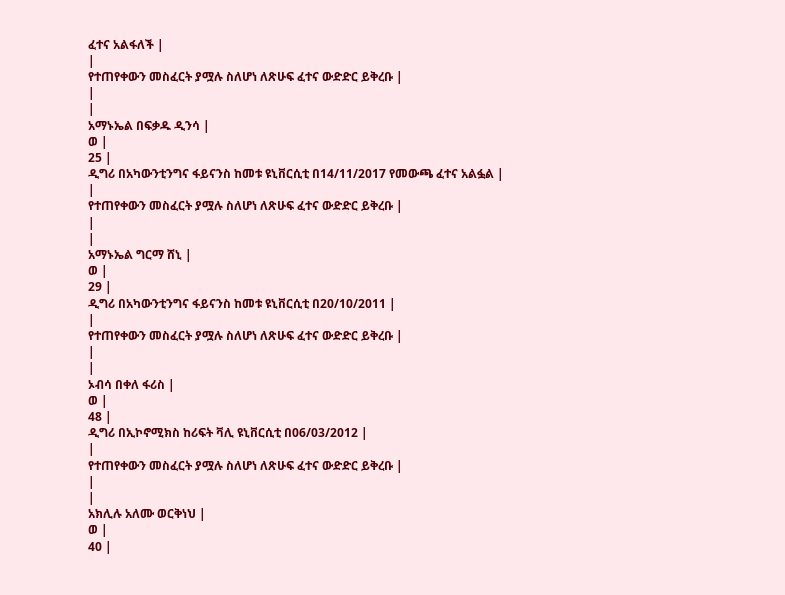ፈተና አልፋለች |
|
የተጠየቀውን መስፈርት ያሟሉ ስለሆነ ለጽሁፍ ፈተና ውድድር ይቅረቡ |
|
|
አማኑኤል በፍቃዱ ዲንሳ |
ወ |
25 |
ዲግሪ በአካውንቲንግና ፋይናንስ ከመቱ ዩኒቨርሲቲ በ14/11/2017 የመውጫ ፈተና አልፏል |
|
የተጠየቀውን መስፈርት ያሟሉ ስለሆነ ለጽሁፍ ፈተና ውድድር ይቅረቡ |
|
|
አማኑኤል ግርማ ሸኒ |
ወ |
29 |
ዲግሪ በአካውንቲንግና ፋይናንስ ከመቱ ዩኒቨርሲቲ በ20/10/2011 |
|
የተጠየቀውን መስፈርት ያሟሉ ስለሆነ ለጽሁፍ ፈተና ውድድር ይቅረቡ |
|
|
ኦብሳ በቀለ ፋሪስ |
ወ |
48 |
ዲግሪ በኢኮኖሚክስ ከሪፍት ቫሊ ዩኒቨርሲቲ በ06/03/2012 |
|
የተጠየቀውን መስፈርት ያሟሉ ስለሆነ ለጽሁፍ ፈተና ውድድር ይቅረቡ |
|
|
አክሊሉ አለሙ ወርቅነህ |
ወ |
40 |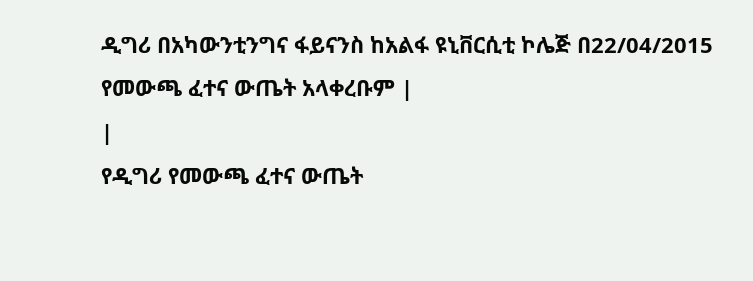ዲግሪ በአካውንቲንግና ፋይናንስ ከአልፋ ዩኒቨርሲቲ ኮሌጅ በ22/04/2015 የመውጫ ፈተና ውጤት አላቀረቡም |
|
የዲግሪ የመውጫ ፈተና ውጤት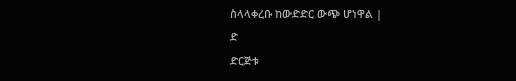ስላላቀረቡ ከውድድር ውጭ ሆነዋል |
ድ
ድርጅቱ